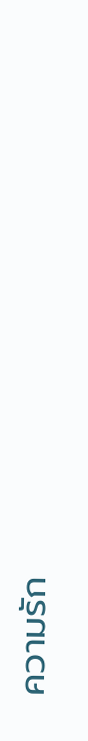ความรัก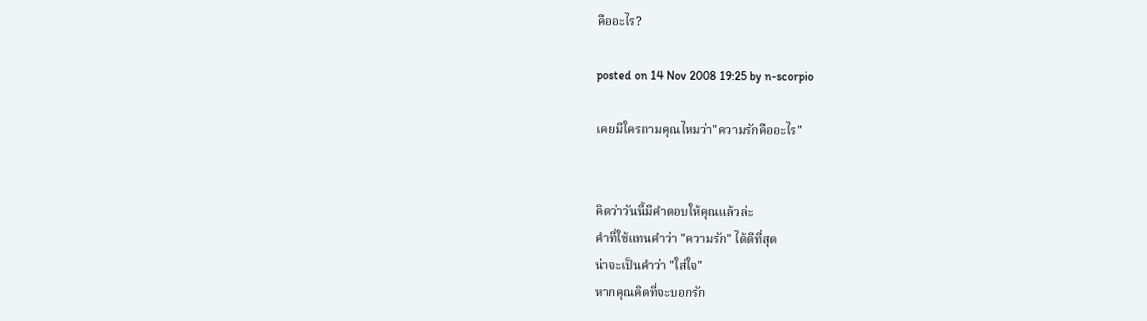คืออะไร?

posted on 14 Nov 2008 19:25 by n-scorpio

เคยมีใครถามคุณไหมว่า"ความรักคืออะไร"


คิดว่าวันนี้มีคำตอบให้คุณแล้วล่ะ
คำที่ใช้แทนคำว่า "ความรัก" ได้ดีที่สุด
น่าจะเป็นคำว่า "ใส่ใจ"
หากคุณคิดที่จะบอกรัก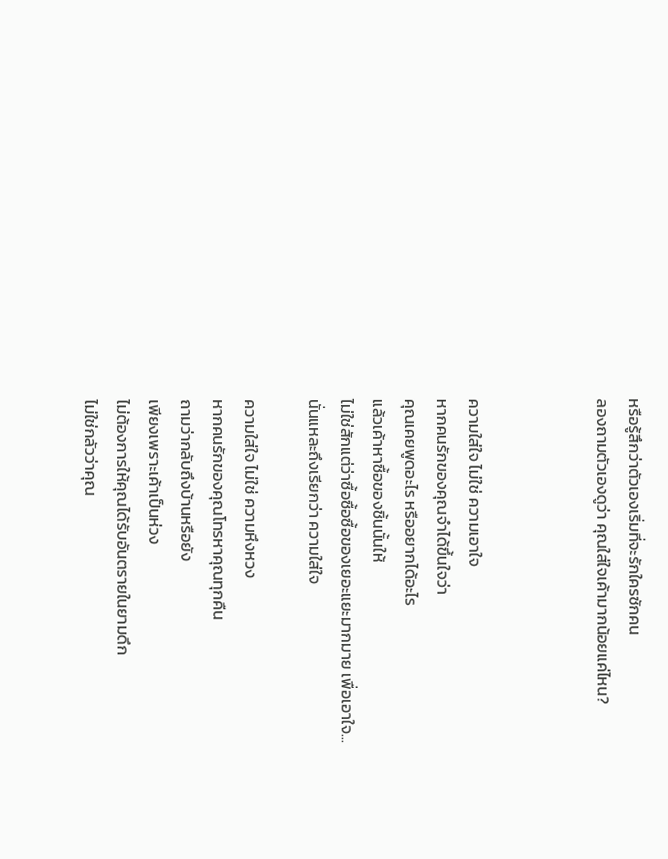หรือรู้สึกว่าตัวเองเริ่มที่จะรักใครซักคน
ลองถามตัวเองดูว่า คุณใส่ใจเค้ามากน้อยแค่ไหน?



ความใส่ใจ ไม่ใช่ ความเอาใจ
หากคนรักของคุณจำได้ขึ้นใจว่า
คุณเคยพูดอะไร หรืออยากได้อะไร
แล้วเค้าหาซื้อของชิ้นนั้นให้
ไม่ใช่สักแต่ว่าซื้อซื้อซื้อของเยอะแยะมากมาย เพื่อเอาใจ...
นั่นแหละถึงเรียกว่า ความใส่ใจ

ความใส่ใจ ไม่ใช่ ความหึงหวง
หากคนรักของคุณโทรหาคุณทุกคืน
ถามว่ากลับถึงบ้านหรือยัง
เพียงเพราะเค้าเป็นห่วง
ไม่ต้องการให้คุณได้รับอันตรายในยามดึก
ไม่ใช่กลัวว่าคุณ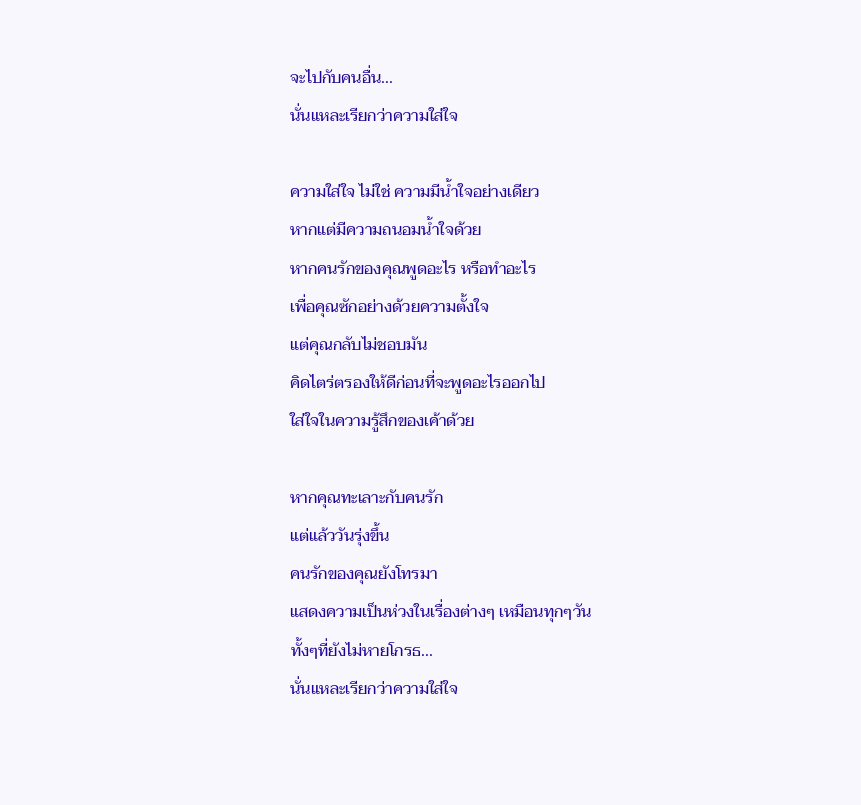จะไปกับคนอื่น...
นั่นแหละเรียกว่าความใส่ใจ

ความใส่ใจ ไม่ใช่ ความมีน้ำใจอย่างเดียว
หากแต่มีความถนอมน้ำใจด้วย
หากคนรักของคุณพูดอะไร หรือทำอะไร
เพื่อคุณซักอย่างด้วยความตั้งใจ
แต่คุณกลับไม่ชอบมัน
คิดไตร่ตรองให้ดีก่อนที่จะพูดอะไรออกไป
ใส่ใจในความรู้สึกของเค้าด้วย

หากคุณทะเลาะกับคนรัก
แต่แล้ววันรุ่งขึ้น
คนรักของคุณยังโทรมา
แสดงความเป็นห่วงในเรื่องต่างๆ เหมือนทุกๆวัน
ทั้งๆที่ยังไม่หายโกรธ...
นั่นแหละเรียกว่าความใส่ใจ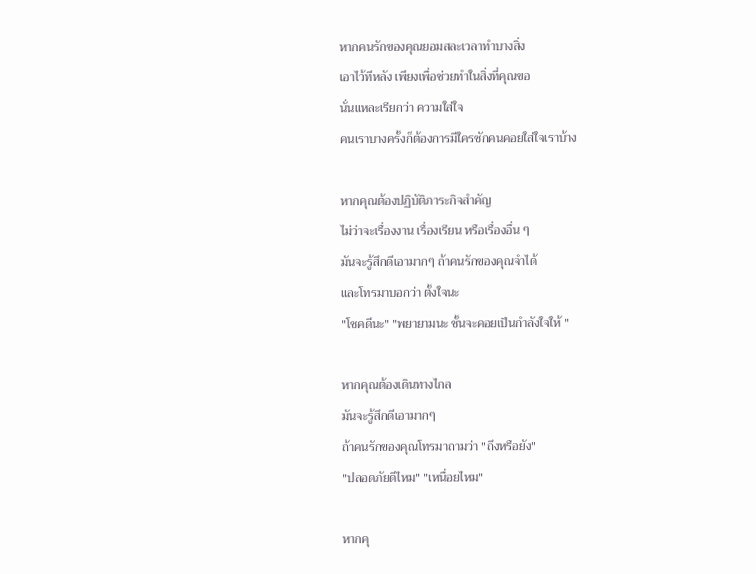หากคนรักของคุณยอมสละเวลาทำบางสิ่ง
เอาไว้ทีหลัง เพียงเพื่อช่วยทำในสิ่งที่คุณขอ
นั่นแหละเรียกว่า ความใส่ใจ
คนเราบางครั้งก็ต้องการมีใครซักคนคอยใส่ใจเราบ้าง

หากคุณต้องปฏิบัติภาระกิจสำคัญ
ไม่ว่าจะเรื่องงาน เรื่องเรียน หรือเรื่องอื่น ๆ
มันจะรู้สึกดีเอามากๆ ถ้าคนรักของคุณจำได้
และโทรมาบอกว่า ตั้งใจนะ
"โชคดีนะ" "พยายามนะ ชั้นจะคอยเป็นกำลังใจให้ "

หากคุณต้องเดินทางไกล
มันจะรู้สึกดีเอามากๆ
ถ้าคนรักของคุณโทรมาถามว่า "ถึงหรือยัง"
"ปลอดภัยดีไหม" "เหนื่อยไหม"

หากคุ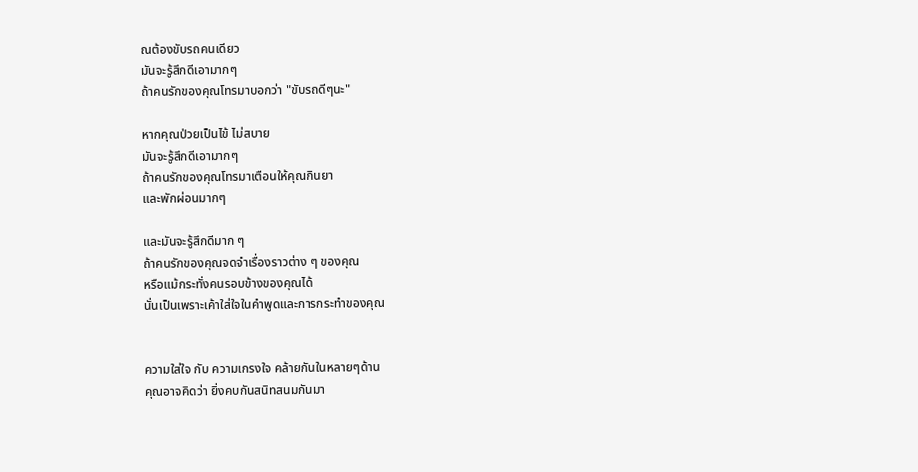ณต้องขับรถคนเดียว
มันจะรู้สึกดีเอามากๆ
ถ้าคนรักของคุณโทรมาบอกว่า "ขับรถดีๆนะ"

หากคุณป่วยเป็นไข้ ไม่สบาย
มันจะรู้สึกดีเอามากๆ
ถ้าคนรักของคุณโทรมาเตือนให้คุณกินยา
และพักผ่อนมากๆ

และมันจะรู้สึกดีมาก ๆ
ถ้าคนรักของคุณจดจำเรื่องราวต่าง ๆ ของคุณ
หรือแม้กระทั่งคนรอบข้างของคุณได้
นั่นเป็นเพราะเค้าใส่ใจในคำพูดและการกระทำของคุณ


ความใส่ใจ กับ ความเกรงใจ คล้ายกันในหลายๆด้าน
คุณอาจคิดว่า ยิ่งคบกันสนิทสนมกันมา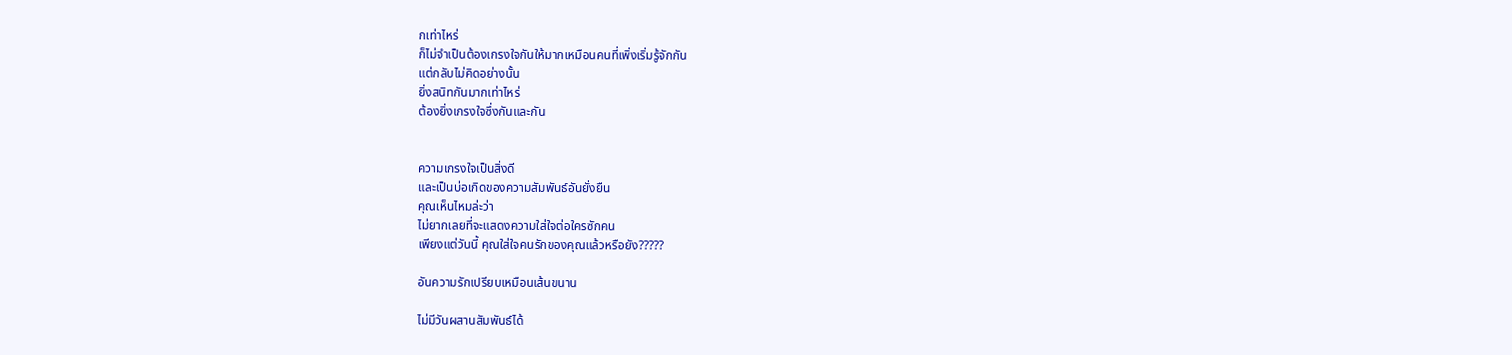กเท่าไหร่
ก็ไม่จำเป็นต้องเกรงใจกันให้มากเหมือนคนที่เพิ่งเริ่มรู้จักกัน
แต่กลับไม่คิดอย่างนั้น
ยิ่งสนิทกันมากเท่าไหร่
ต้องยิ่งเกรงใจซึ่งกันและกัน


ความเกรงใจเป็นสิ่งดี
และเป็นบ่อเกิดของความสัมพันธ์อันยั่งยืน
คุณเห็นไหมล่ะว่า
ไม่ยากเลยที่จะแสดงความใส่ใจต่อใครซักคน
เพียงแต่วันนี้ คุณใส่ใจคนรักของคุณแล้วหรือยัง?????

อันความรักเปรียบเหมือนเส้นขนาน

ไม่มีวันผสานสัมพันธ์ได้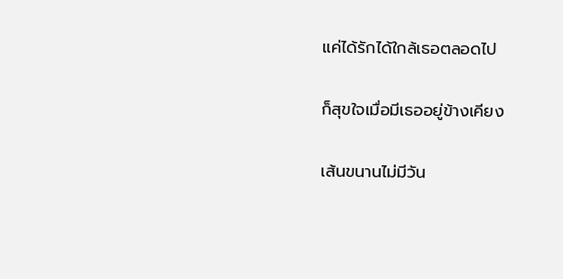แค่ได้รักได้ใกล้เธอตลอดไป

ก็สุขใจเมื่อมีเธออยู่ข้างเคียง

เส้นขนานไม่มีวัน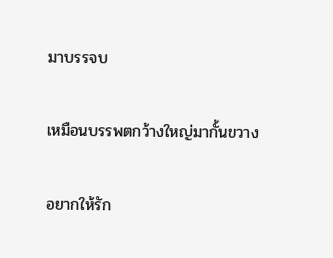มาบรรจบ

เหมือนบรรพตกว้างใหญ่มากั้นขวาง

อยากให้รัก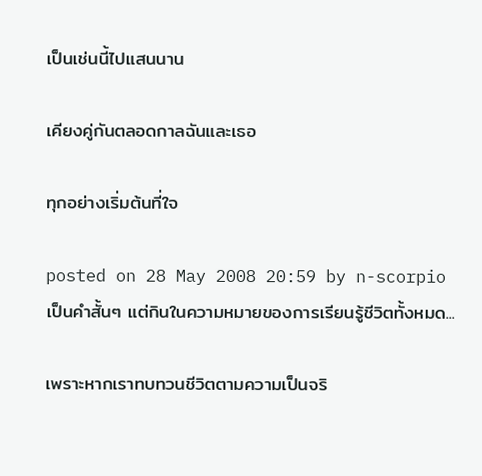เป็นเช่นนี้ไปแสนนาน

เคียงคู่กันตลอดกาลฉันและเธอ

ทุกอย่างเริ่มต้นที่ใจ

posted on 28 May 2008 20:59 by n-scorpio
เป็นคำสั้นๆ แต่กินในความหมายของการเรียนรู้ชีวิตทั้งหมด...

เพราะหากเราทบทวนชีวิตตามความเป็นจริ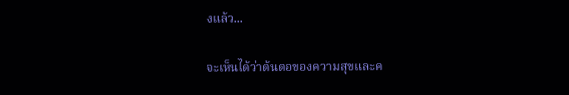งแล้ว...

จะเห็นได้ว่าต้นตอของความสุขและค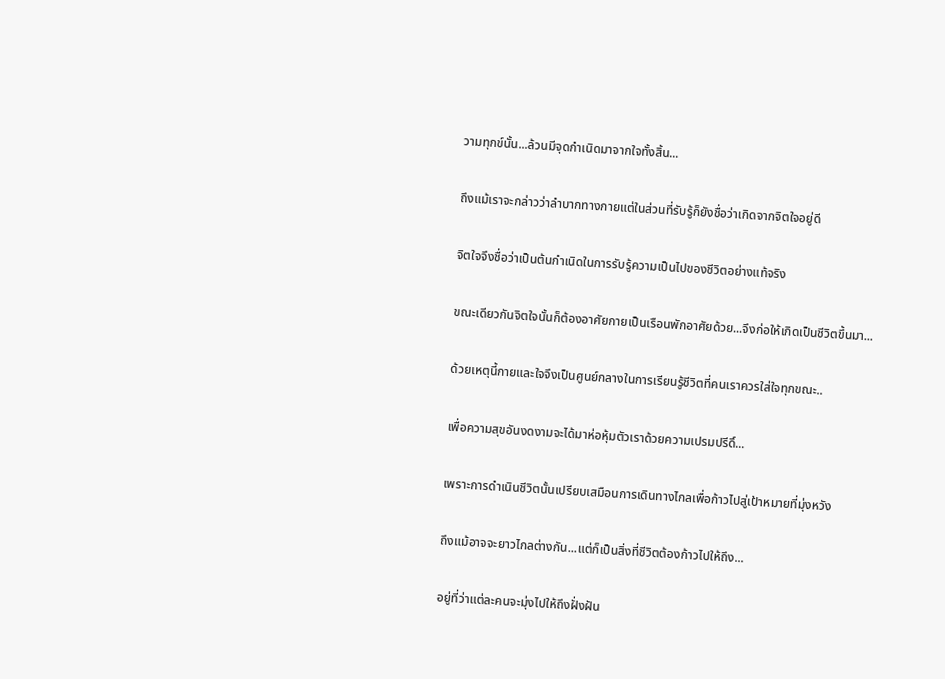วามทุกข์นั้น...ล้วนมีจุดกำเนิดมาจากใจทั้งสิ้น...

ถึงแม้เราจะกล่าวว่าลำบากทางกายแต่ในส่วนที่รับรู้ก็ยังชื่อว่าเกิดจากจิตใจอยู่ดี

จิตใจจึงชื่อว่าเป็นต้นกำเนิดในการรับรู้ความเป็นไปของชีวิตอย่างแท้จริง

ขณะเดียวกันจิตใจนั้นก็ต้องอาศัยกายเป็นเรือนพักอาศัยด้วย...จึงก่อให้เกิดเป็นชีวิตขึ้นมา...

ด้วยเหตุนี้กายและใจจึงเป็นศูนย์กลางในการเรียนรู้ชีวิตที่คนเราควรใส่ใจทุกขณะ..

เพื่อความสุขอันงดงามจะได้มาห่อหุ้มตัวเราด้วยความเปรมปรีดิ์...

เพราะการดำเนินชีวิตนั้นเปรียบเสมือนการเดินทางไกลเพื่อก้าวไปสู่เป้าหมายที่มุ่งหวัง

ถึงแม้อาจจะยาวไกลต่างกัน...แต่ก็เป็นสิ่งที่ชีวิตต้องก้าวไปให้ถึง...

อยู่ที่ว่าแต่ละคนจะมุ่งไปให้ถึงฝั่งฝัน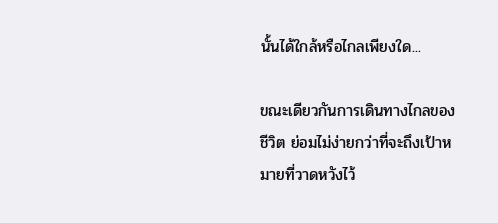นั้นได้ใกล้หรือไกลเพียงใด...

ขณะเดียวกันการเดินทางไกลของชีวิต ย่อมไม่ง่ายกว่าที่จะถึงเป้าหมายที่วาดหวังไว้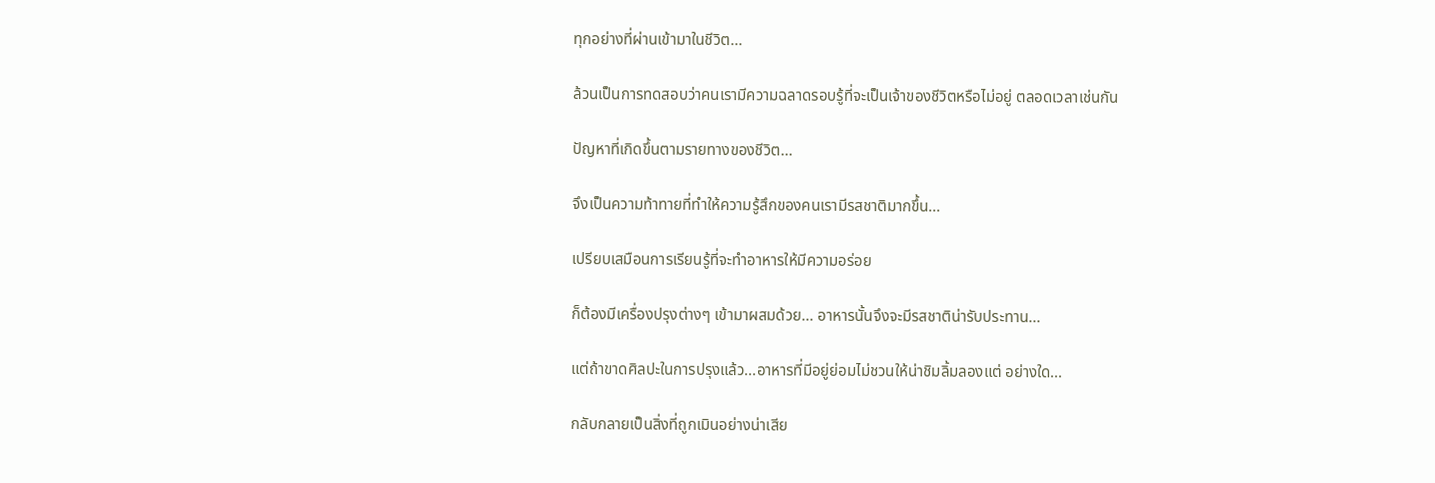ทุกอย่างที่ผ่านเข้ามาในชีวิต...

ล้วนเป็นการทดสอบว่าคนเรามีความฉลาดรอบรู้ที่จะเป็นเจ้าของชีวิตหรือไม่อยู่ ตลอดเวลาเช่นกัน

ปัญหาที่เกิดขึ้นตามรายทางของชีวิต...

จึงเป็นความท้าทายที่ทำให้ความรู้สึกของคนเรามีรสชาติมากขึ้น...

เปรียบเสมือนการเรียนรู้ที่จะทำอาหารให้มีความอร่อย

ก็ต้องมีเครื่องปรุงต่างๆ เข้ามาผสมด้วย... อาหารนั้นจึงจะมีรสชาติน่ารับประทาน...

แต่ถ้าขาดศิลปะในการปรุงแล้ว...อาหารที่มีอยู่ย่อมไม่ชวนให้น่าชิมลิ้มลองแต่ อย่างใด...

กลับกลายเป็นสิ่งที่ถูกเมินอย่างน่าเสีย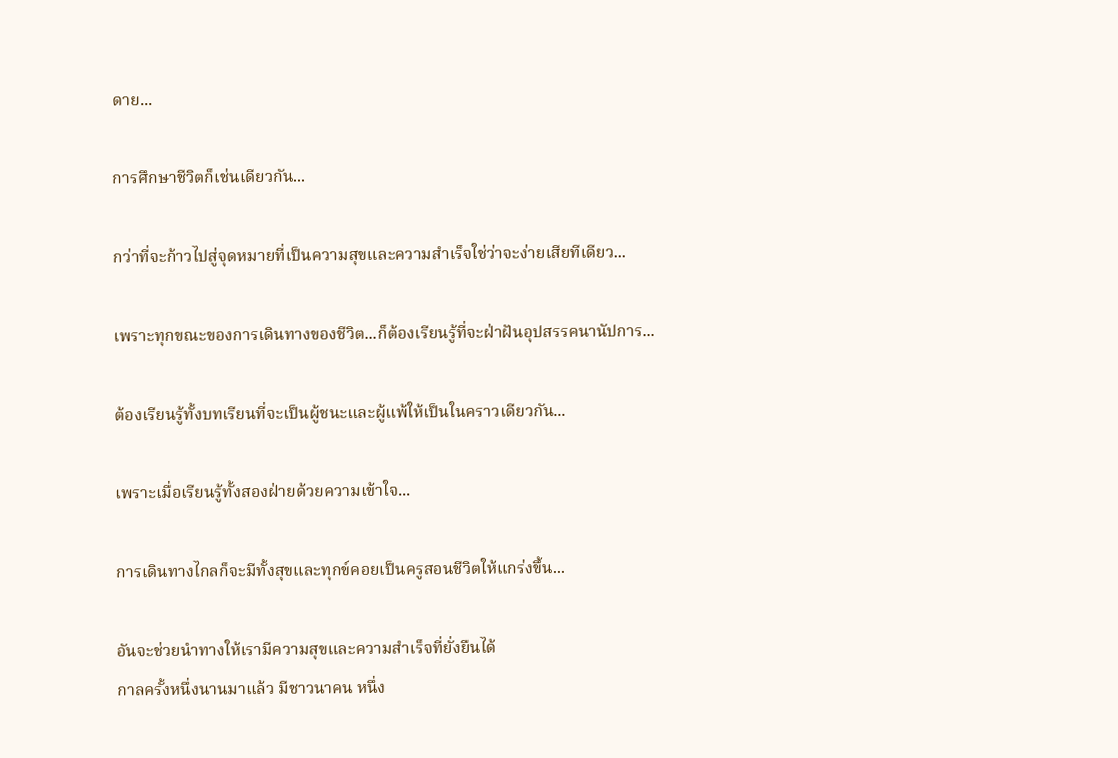ดาย...

การศึกษาชีวิตก็เช่นเดียวกัน...

กว่าที่จะก้าวไปสู่จุดหมายที่เป็นความสุขและความสำเร็จใช่ว่าจะง่ายเสียทีเดียว...

เพราะทุกขณะของการเดินทางของชีวิต...ก็ต้องเรียนรู้ที่จะฝ่าฝันอุปสรรคนานัปการ...

ต้องเรียนรู้ทั้งบทเรียนที่จะเป็นผู้ชนะและผู้แพ้ให้เป็นในคราวเดียวกัน...

เพราะเมื่อเรียนรู้ทั้งสองฝ่ายด้วยความเข้าใจ...

การเดินทางไกลก็จะมีทั้งสุขและทุกข์คอยเป็นครูสอนชีวิตให้แกร่งขึ้น...

อันจะช่วยนำทางให้เรามีความสุขและความสำเร็จที่ยั่งยืนได้
กาลครั้งหนึ่งนานมาแล้ว มีชาวนาคน หนึ่ง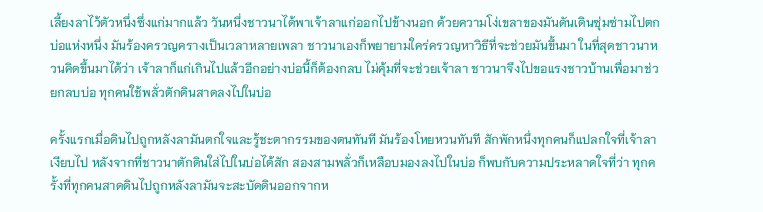เลี้ยงลาไว้ตัวหนึ่งซึ่งแก่มากแล้ว วันหนึ่งชาวนาได้พาเจ้าลาแก่ออกไปข้างนอก ด้วยความโง่เขลาของมันดันเดินซุ่มซ่ามไปตกบ่อแห่งหนึ่ง มันร้องครวญครางเป็นเวลาหลายเพลา ชาวนาเองก็พยายามใคร่ครวญหาวิธีที่จะช่วยมันขึ้นมา ในที่สุดชาวนาหวนคิดขึ้นมาได้ว่า เจ้าลาก็แก่เกินไปแล้วอีกอย่างบ่อนี้ก็ต้องกลบ ไม่คุ้มที่จะช่วยเจ้าลา ชาวนาจึงไปขอแรงชาวบ้านเพื่อมาช่วยกลบบ่อ ทุกคนใช้พลั่วตักดินสาดลงไปในบ่อ

ครั้งแรกเมื่อดินไปถูกหลังลามันตกใจและรู้ชะตากรรมของตนทันที มันร้องโหยหวนทันที สักพักหนึ่งทุกคนก็แปลกใจที่เจ้าลาเงียบไป หลังจากที่ชาวนาตักดินใส่ไปในบ่อได้สัก สองสามพลั่วก็เหลือบมองลงไปในบ่อ ก็พบกับความประหลาดใจที่ว่า ทุกครั้งที่ทุกคนสาดดินไปถูกหลังลามันจะสะบัดดินออกจากห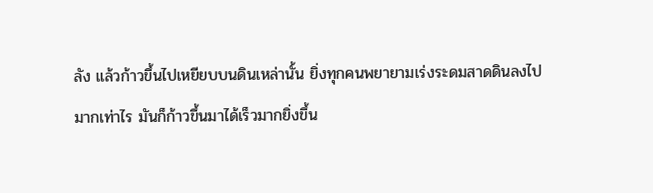ลัง แล้วก้าวขึ้นไปเหยียบบนดินเหล่านั้น ยิ่งทุกคนพยายามเร่งระดมสาดดินลงไปมากเท่าไร มันก็ก้าวขึ้นมาได้เร็วมากยิ่งขึ้น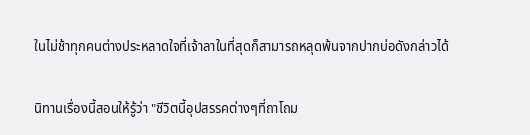ในไม่ช้าทุกคนต่างประหลาดใจที่เจ้าลาในที่สุดก็สามารถหลุดพ้นจากปากบ่อดังกล่าวได้

นิทานเรื่องนี้สอนให้รู้ว่า "ชีวิตนี้อุปสรรคต่างๆที่ถาโถม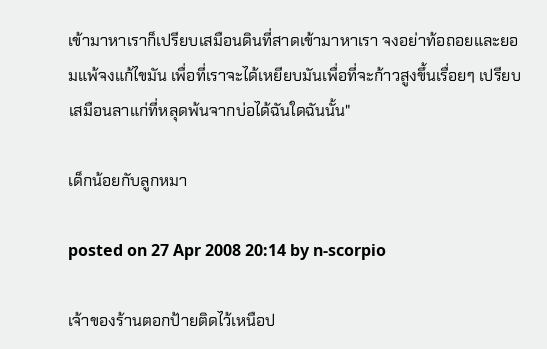เข้ามาหาเราก็เปรียบเสมือนดินที่สาดเข้ามาหาเรา จงอย่าท้อถอยและยอมแพ้จงแก้ไขมัน เพื่อที่เราจะได้เหยียบมันเพื่อที่จะก้าวสูงขึ้นเรื่อยๆ เปรียบเสมือนลาแก่ที่หลุดพ้นจากบ่อได้ฉันใดฉันนั้น"

เด็กน้อยกับลูกหมา

posted on 27 Apr 2008 20:14 by n-scorpio

เจ้าของร้านตอกป้ายติดไว้เหนือป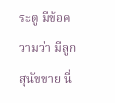ระตู มีข้อความว่า มีลูกสุนัขขาย นี่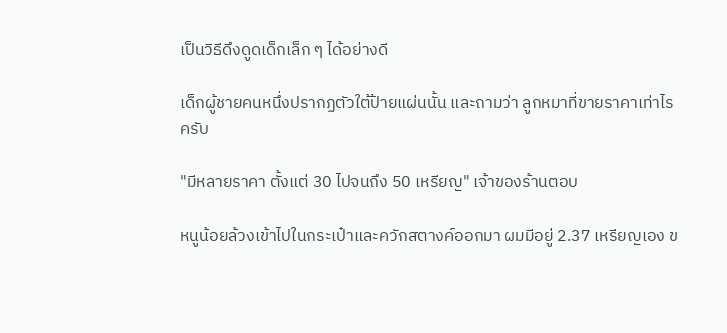เป็นวิธีดึงดูดเด็กเล็ก ๆ ได้อย่างดี

เด็กผู้ชายคนหนึ่งปรากฏตัวใต้ป้ายแผ่นนั้น และถามว่า ลูกหมาที่ขายราคาเท่าไรครับ

"มีหลายราคา ตั้งแต่ 30 ไปจนถึง 50 เหรียญ" เจ้าของร้านตอบ

หนูน้อยล้วงเข้าไปในกระเป๋าและควักสตางค์ออกมา ผมมีอยู่ 2.37 เหรียญเอง ข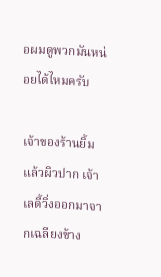อผมดูพวกมันหน่อยได้ไหมครับ

เจ้าของร้านยิ้มแล้วผิวปาก เจ้าเลดี้วิ่งออกมาจากเฉลียงข้าง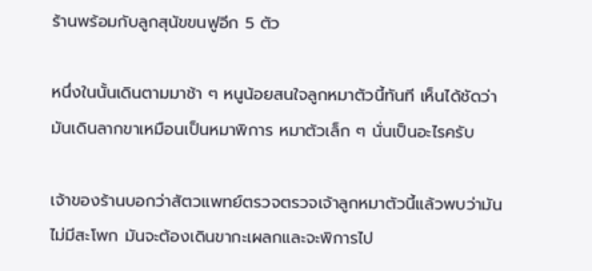ร้านพร้อมกับลูกสุนัขขนฟูอีก 5 ตัว

หนึ่งในนั้นเดินตามมาช้า ๆ หนูน้อยสนใจลูกหมาตัวนี้ทันที เห็นได้ชัดว่ามันเดินลากขาเหมือนเป็นหมาพิการ หมาตัวเล็ก ๆ นั่นเป็นอะไรครับ

เจ้าของร้านบอกว่าสัตวแพทย์ตรวจตรวจเจ้าลูกหมาตัวนี้แล้วพบว่ามันไม่มีสะโพก มันจะต้องเดินขากะเผลกและจะพิการไป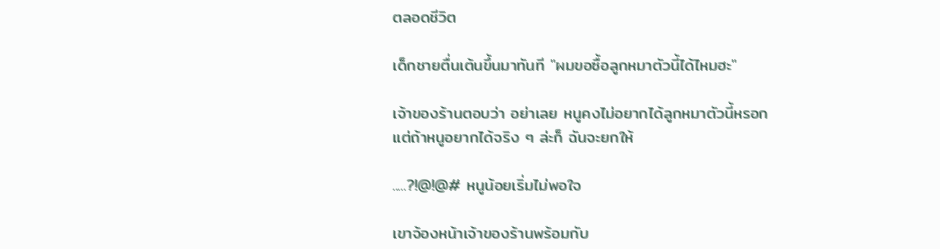ตลอดชีวิต

เด็กชายตื่นเต้นขึ้นมาทันที "ผมขอซื้อลูกหมาตัวนี้ได้ไหมฮะ"

เจ้าของร้านตอบว่า อย่าเลย หนูคงไม่อยากได้ลูกหมาตัวนี้หรอก แต่ถ้าหนูอยากได้จริง ๆ ล่ะก็ ฉันจะยกให้

.....?!@!@# หนูน้อยเริ่มไม่พอใจ

เขาจ้องหน้าเจ้าของร้านพร้อมกับ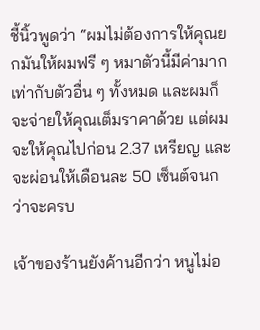ชี้นิ้วพูดว่า “ผมไม่ต้องการให้คุณยกมันให้ผมฟรี ๆ หมาตัวนี้มีค่ามากเท่ากับตัวอื่น ๆ ทั้งหมด และผมก็จะจ่ายให้คุณเต็มราคาด้วย แต่ผมจะให้คุณไปก่อน 2.37 เหรียญ และจะผ่อนให้เดือนละ 50 เซ็นต์จนกว่าจะครบ

เจ้าของร้านยังค้านอีกว่า หนูไม่อ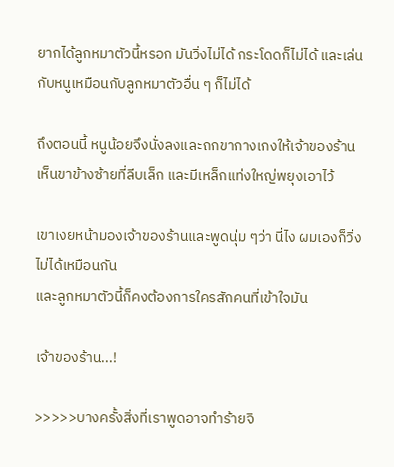ยากได้ลูกหมาตัวนี้หรอก มันวิ่งไม่ได้ กระโดดก็ไม่ได้ และเล่นกับหนูเหมือนกับลูกหมาตัวอื่น ๆ ก็ไม่ได้

ถึงตอนนี้ หนูน้อยจึงนั่งลงและถกขากางเกงให้เจ้าของร้านเห็นขาข้างซ้ายที่ลีบเล็ก และมีเหล็กแท่งใหญ่พยุงเอาไว้

เขาเงยหน้ามองเจ้าของร้านและพูดนุ่ม ๆว่า นี่ไง ผมเองก็วิ่งไม่ได้เหมือนกัน
และลูกหมาตัวนี้ก็คงต้องการใครสักคนที่เข้าใจมัน

เจ้าของร้าน...!

>>>>>บางครั้งสิ่งที่เราพูดอาจทำร้ายจิ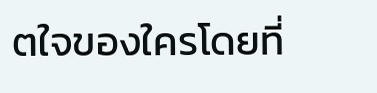ตใจของใครโดยที่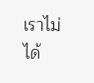เราไม่ได้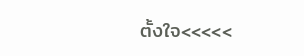ตั้งใจ<<<<<